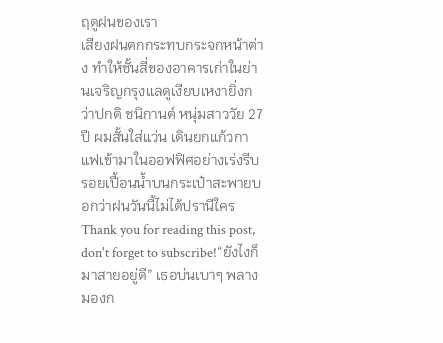ฤดูฝนของเรา
เสียงฝนตกกระทบกระจกหน้าต่าง ทำให้ชั้นสี่ของอาคารเก่าในย่านเจริญกรุงแลดูเงียบเหงายิ่งกว่าปกติ ชนิกานต์ หนุ่มสาววัย 27 ปี ผมสั้นใส่แว่น เดินยกแก้วกาแฟเข้ามาในออฟฟิศอย่างเร่งรีบ รอยเปื้อนน้ำบนกระเป๋าสะพายบอกว่าฝนวันนี้ไม่ได้ปรานีใคร
Thank you for reading this post, don't forget to subscribe!“ยังไงก็มาสายอยู่ดี” เธอบ่นเบาๆ พลางมองก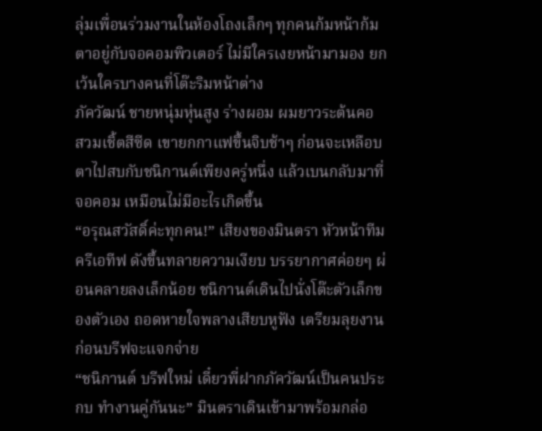ลุ่มเพื่อนร่วมงานในห้องโถงเล็กๆ ทุกคนก้มหน้าก้มตาอยู่กับจอคอมพิวเตอร์ ไม่มีใครเงยหน้ามามอง ยกเว้นใครบางคนที่โต๊ะริมหน้าต่าง
ภัควัฒน์ ชายหนุ่มหุ่นสูง ร่างผอม ผมยาวระต้นคอ สวมเชิ้ตสีซีด เขายกกาแฟขึ้นจิบช้าๆ ก่อนจะเหลือบตาไปสบกับชนิกานต์เพียงครู่หนึ่ง แล้วเบนกลับมาที่จอคอม เหมือนไม่มีอะไรเกิดขึ้น
“อรุณสวัสดิ์ค่ะทุกคน!” เสียงของมินตรา หัวหน้าทีมครีเอทีฟ ดังขึ้นทลายความเงียบ บรรยากาศค่อยๆ ผ่อนคลายลงเล็กน้อย ชนิกานต์เดินไปนั่งโต๊ะตัวเล็กของตัวเอง ถอดหายใจพลางเสียบหูฟัง เตรียมลุยงานก่อนบรีฟจะแจกจ่าย
“ชนิกานต์ บรีฟใหม่ เดี๋ยวพี่ฝากภัควัฒน์เป็นคนประกบ ทำงานคู่กันนะ” มินตราเดินเข้ามาพร้อมกล่อ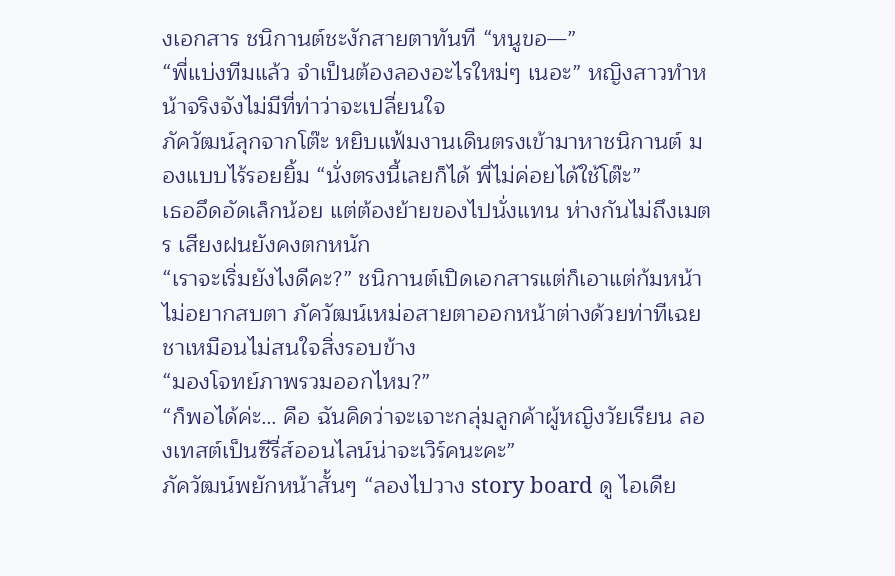งเอกสาร ชนิกานต์ชะงักสายตาทันที “หนูขอ—”
“พี่แบ่งทีมแล้ว จำเป็นต้องลองอะไรใหม่ๆ เนอะ” หญิงสาวทำหน้าจริงจังไม่มีที่ท่าว่าจะเปลี่ยนใจ
ภัควัฒน์ลุกจากโต๊ะ หยิบแฟ้มงานเดินตรงเข้ามาหาชนิกานต์ มองแบบไร้รอยยิ้ม “นั่งตรงนี้เลยก็ได้ พี่ไม่ค่อยได้ใช้โต๊ะ”
เธออึดอัดเล็กน้อย แต่ต้องย้ายของไปนั่งแทน ห่างกันไม่ถึงเมตร เสียงฝนยังคงตกหนัก
“เราจะเริ่มยังไงดีคะ?” ชนิกานต์เปิดเอกสารแต่ก็เอาแต่ก้มหน้า ไม่อยากสบตา ภัควัฒน์เหม่อสายตาออกหน้าต่างด้วยท่าทีเฉยชาเหมือนไม่สนใจสิ่งรอบข้าง
“มองโจทย์ภาพรวมออกไหม?”
“ก็พอได้ค่ะ… คือ ฉันคิดว่าจะเจาะกลุ่มลูกค้าผู้หญิงวัยเรียน ลองเทสต์เป็นซีรี่ส์ออนไลน์น่าจะเวิร์คนะคะ”
ภัควัฒน์พยักหน้าสั้นๆ “ลองไปวาง story board ดู ไอเดีย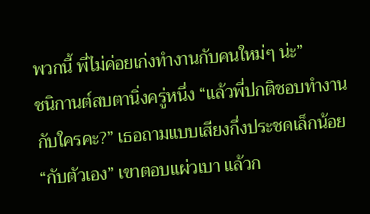พวกนี้ พี่ไม่ค่อยเก่งทำงานกับคนใหม่ๆ น่ะ”
ชนิกานต์สบตานิ่งครู่หนึ่ง “แล้วพี่ปกติชอบทำงานกับใครคะ?” เธอถามแบบเสียงกึ่งประชดเล็กน้อย
“กับตัวเอง” เขาตอบแผ่วเบา แล้วก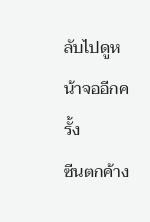ลับไปดูหน้าจออีกครั้ง
ซีนตกค้าง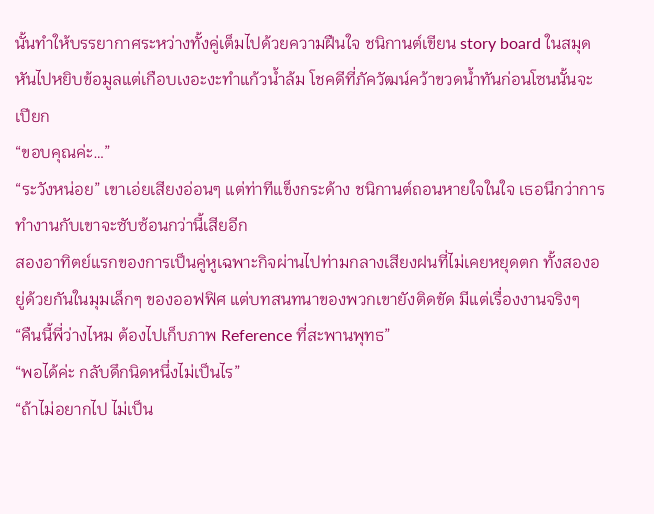นั้นทำให้บรรยากาศระหว่างทั้งคู่เต็มไปด้วยความฝืนใจ ชนิกานต์เขียน story board ในสมุด หันไปหยิบข้อมูลแต่เกือบเงอะงะทำแก้วน้ำล้ม โชคดีที่ภัควัฒน์คว้าขวดน้ำทันก่อนโซนนั้นจะเปียก
“ขอบคุณค่ะ…”
“ระวังหน่อย” เขาเอ่ยเสียงอ่อนๆ แต่ท่าทีแข็งกระด้าง ชนิกานต์ถอนหายใจในใจ เธอนึกว่าการทำงานกับเขาจะซับซ้อนกว่านี้เสียอีก
สองอาทิตย์แรกของการเป็นคู่หูเฉพาะกิจผ่านไปท่ามกลางเสียงฝนที่ไม่เคยหยุดตก ทั้งสองอยู่ด้วยกันในมุมเล็กๆ ของออฟฟิศ แต่บทสนทนาของพวกเขายังติดขัด มีแต่เรื่องงานจริงๆ
“คืนนี้พี่ว่างไหม ต้องไปเก็บภาพ Reference ที่สะพานพุทธ”
“พอได้ค่ะ กลับดึกนิดหนึ่งไม่เป็นไร”
“ถ้าไม่อยากไป ไม่เป็น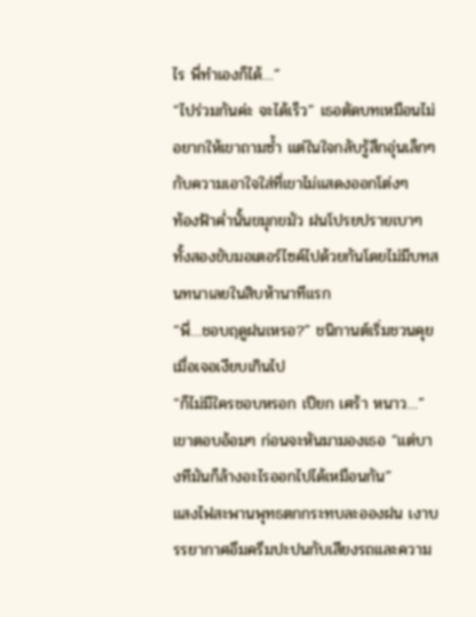ไร พี่ทำเองก็ได้…”
“ไปร่วมกันค่ะ จะได้เร็ว” เธอตัดบทเหมือนไม่อยากให้เขาถามซ้ำ แต่ในใจกลับรู้สึกอุ่นเล็กๆ กับความเอาใจใส่ที่เขาไม่แสดงออกโต่งๆ
ท้องฟ้าค่ำนั้นขมุกขมัว ฝนโปรยปรายเบาๆ ทั้งสองขับมอเตอร์ไซค์ไปด้วยกันโดยไม่มีบทสนทนาเลยในสิบห้านาทีแรก
“พี่…ชอบฤดูฝนเหรอ?” ชนิกานต์เริ่มชวนคุยเมื่อเจอเงียบเกินไป
“ก็ไม่มีใครชอบหรอก เปียก เศร้า หนาว…” เขาตอบอ้อมๆ ก่อนจะหันมามองเธอ “แต่บางทีมันก็ล้างอะไรออกไปได้เหมือนกัน”
แสงไฟสะพานพุทธตกกระทบละอองฝน เงาบรรยากาศอึมครึมปะปนกับเสียงรถและความ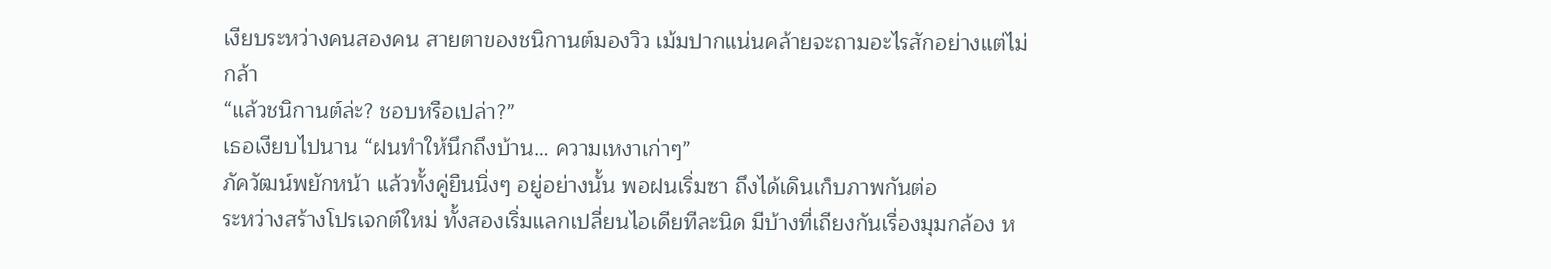เงียบระหว่างคนสองคน สายตาของชนิกานต์มองวิว เม้มปากแน่นคล้ายจะถามอะไรสักอย่างแต่ไม่กล้า
“แล้วชนิกานต์ล่ะ? ชอบหรือเปล่า?”
เธอเงียบไปนาน “ฝนทำให้นึกถึงบ้าน… ความเหงาเก่าๆ”
ภัควัฒน์พยักหน้า แล้วทั้งคู่ยืนนิ่งๆ อยู่อย่างนั้น พอฝนเริ่มซา ถึงได้เดินเก็บภาพกันต่อ
ระหว่างสร้างโปรเจกต์ใหม่ ทั้งสองเริ่มแลกเปลี่ยนไอเดียทีละนิด มีบ้างที่เถียงกันเรื่องมุมกล้อง ห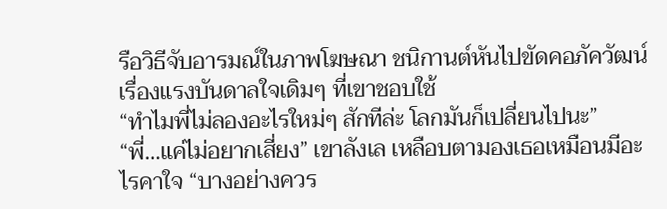รือวิธีจับอารมณ์ในภาพโฆษณา ชนิกานต์หันไปขัดคอภัควัฒน์เรื่องแรงบันดาลใจเดิมๆ ที่เขาชอบใช้
“ทำไมพี่ไม่ลองอะไรใหม่ๆ สักทีล่ะ โลกมันก็เปลี่ยนไปนะ”
“พี่…แค่ไม่อยากเสี่ยง” เขาลังเล เหลือบตามองเธอเหมือนมีอะไรคาใจ “บางอย่างควร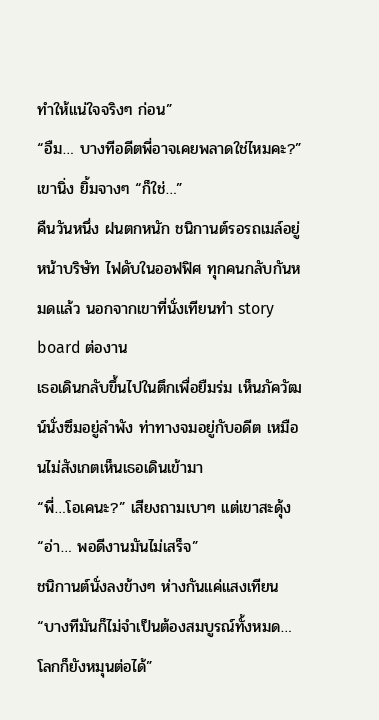ทำให้แน่ใจจริงๆ ก่อน”
“อืม… บางทีอดีตพี่อาจเคยพลาดใช่ไหมคะ?”
เขานิ่ง ยิ้มจางๆ “ก็ใช่…”
คืนวันหนึ่ง ฝนตกหนัก ชนิกานต์รอรถเมล์อยู่หน้าบริษัท ไฟดับในออฟฟิศ ทุกคนกลับกันหมดแล้ว นอกจากเขาที่นั่งเทียนทำ story board ต่องาน
เธอเดินกลับขึ้นไปในตึกเพื่อยืมร่ม เห็นภัควัฒน์นั่งซึมอยู่ลำพัง ท่าทางจมอยู่กับอดีต เหมือนไม่สังเกตเห็นเธอเดินเข้ามา
“พี่…โอเคนะ?” เสียงถามเบาๆ แต่เขาสะดุ้ง
“อ่า… พอดีงานมันไม่เสร็จ”
ชนิกานต์นั่งลงข้างๆ ห่างกันแค่แสงเทียน “บางทีมันก็ไม่จำเป็นต้องสมบูรณ์ทั้งหมด… โลกก็ยังหมุนต่อได้”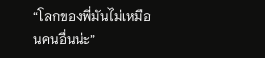“โลกของพี่มันไม่เหมือนคนอื่นน่ะ”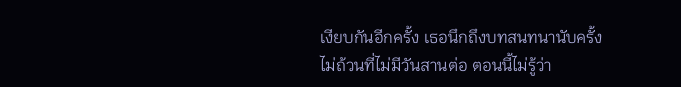เงียบกันอีกครั้ง เธอนึกถึงบทสนทนานับครั้งไม่ถ้วนที่ไม่มีวันสานต่อ ตอนนี้ไม่รู้ว่า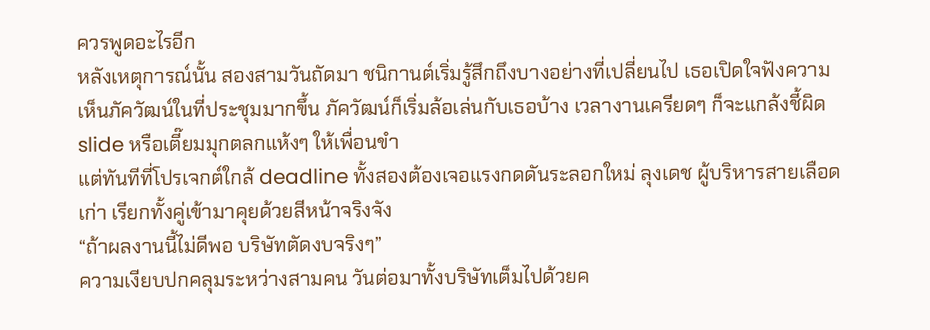ควรพูดอะไรอีก
หลังเหตุการณ์นั้น สองสามวันถัดมา ชนิกานต์เริ่มรู้สึกถึงบางอย่างที่เปลี่ยนไป เธอเปิดใจฟังความเห็นภัควัฒน์ในที่ประชุมมากขึ้น ภัควัฒน์ก็เริ่มล้อเล่นกับเธอบ้าง เวลางานเครียดๆ ก็จะแกล้งชี้ผิด slide หรือเตี๊ยมมุกตลกแห้งๆ ให้เพื่อนขำ
แต่ทันทีที่โปรเจกต์ใกล้ deadline ทั้งสองต้องเจอแรงกดดันระลอกใหม่ ลุงเดช ผู้บริหารสายเลือดเก่า เรียกทั้งคู่เข้ามาคุยด้วยสีหน้าจริงจัง
“ถ้าผลงานนี้ไม่ดีพอ บริษัทตัดงบจริงๆ”
ความเงียบปกคลุมระหว่างสามคน วันต่อมาทั้งบริษัทเต็มไปด้วยค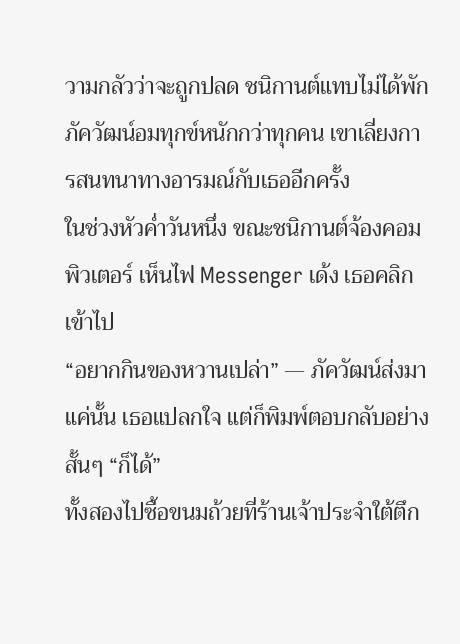วามกลัวว่าจะถูกปลด ชนิกานต์แทบไม่ได้พัก ภัควัฒน์อมทุกข์หนักกว่าทุกคน เขาเลี่ยงการสนทนาทางอารมณ์กับเธออีกครั้ง
ในช่วงหัวค่ำวันหนึ่ง ขณะชนิกานต์จ้องคอมพิวเตอร์ เห็นไฟ Messenger เด้ง เธอคลิกเข้าไป
“อยากกินของหวานเปล่า” — ภัควัฒน์ส่งมาแค่นั้น เธอแปลกใจ แต่ก็พิมพ์ตอบกลับอย่างสั้นๆ “ก็ได้”
ทั้งสองไปซื้อขนมถ้วยที่ร้านเจ้าประจำใต้ตึก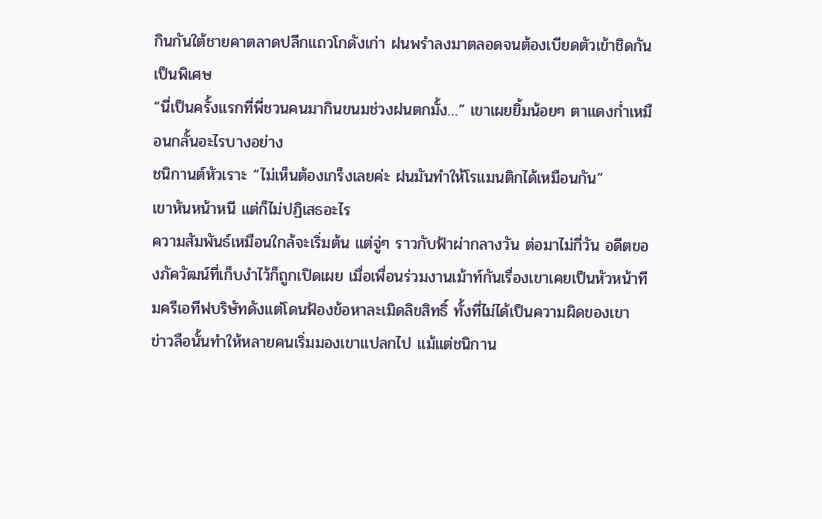กินกันใต้ชายคาตลาดปลีกแถวโกดังเก่า ฝนพรำลงมาตลอดจนต้องเบียดตัวเข้าชิดกันเป็นพิเศษ
“นี่เป็นครั้งแรกที่พี่ชวนคนมากินขนมช่วงฝนตกมั้ง…” เขาเผยยิ้มน้อยๆ ตาแดงก่ำเหมือนกลั้นอะไรบางอย่าง
ชนิกานต์หัวเราะ “ไม่เห็นต้องเกร็งเลยค่ะ ฝนมันทำให้โรแมนติกได้เหมือนกัน”
เขาหันหน้าหนี แต่ก็ไม่ปฏิเสธอะไร
ความสัมพันธ์เหมือนใกล้จะเริ่มต้น แต่จู่ๆ ราวกับฟ้าผ่ากลางวัน ต่อมาไม่กี่วัน อดีตของภัควัฒน์ที่เก็บงำไว้ก็ถูกเปิดเผย เมื่อเพื่อนร่วมงานเม้าท์กันเรื่องเขาเคยเป็นหัวหน้าทีมครีเอทีฟบริษัทดังแต่โดนฟ้องข้อหาละเมิดลิขสิทธิ์ ทั้งที่ไม่ได้เป็นความผิดของเขา
ข่าวลือนั้นทำให้หลายคนเริ่มมองเขาแปลกไป แม้แต่ชนิกาน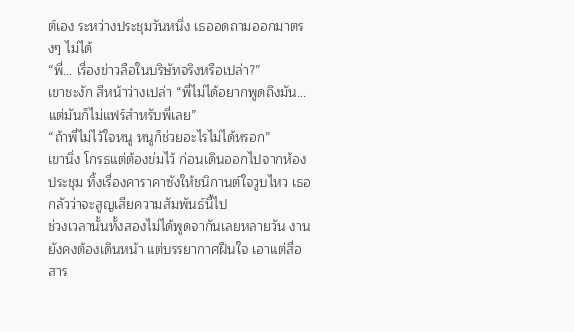ต์เอง ระหว่างประชุมวันหนึ่ง เธออดถามออกมาตรงๆ ไม่ได้
“พี่… เรื่องข่าวลือในบริษัทจริงหรือเปล่า?”
เขาชะงัก สีหน้าว่างเปล่า “พี่ไม่ได้อยากพูดถึงมัน… แต่มันก็ไม่แฟร์สำหรับพี่เลย”
“ถ้าพี่ไม่ไว้ใจหนู หนูก็ช่วยอะไรไม่ได้หรอก”
เขานิ่ง โกรธแต่ต้องข่มไว้ ก่อนเดินออกไปจากห้องประชุม ทิ้งเรื่องคาราคาซังให้ชนิกานต์ใจวูบไหว เธอกลัวว่าจะสูญเสียความสัมพันธ์นี้ไป
ช่วงเวลานั้นทั้งสองไม่ได้พูดจากันเลยหลายวัน งานยังคงต้องเดินหน้า แต่บรรยากาศฝืนใจ เอาแต่สื่อสาร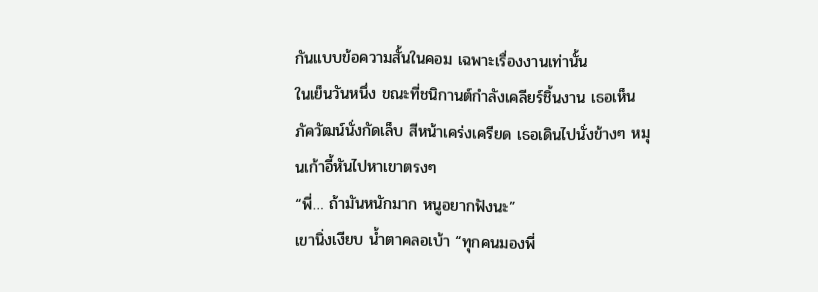กันแบบข้อความสั้นในคอม เฉพาะเรื่องงานเท่านั้น
ในเย็นวันหนึ่ง ขณะที่ชนิกานต์กำลังเคลียร์ชิ้นงาน เธอเห็นภัควัฒน์นั่งกัดเล็บ สีหน้าเคร่งเครียด เธอเดินไปนั่งข้างๆ หมุนเก้าอี้หันไปหาเขาตรงๆ
“พี่… ถ้ามันหนักมาก หนูอยากฟังนะ”
เขานิ่งเงียบ น้ำตาคลอเบ้า “ทุกคนมองพี่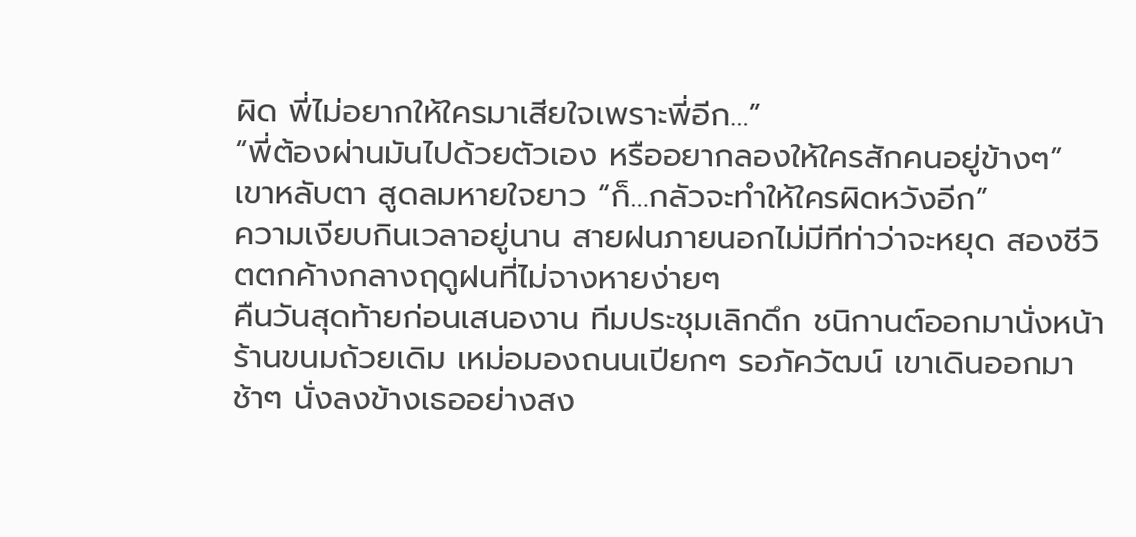ผิด พี่ไม่อยากให้ใครมาเสียใจเพราะพี่อีก…”
“พี่ต้องผ่านมันไปด้วยตัวเอง หรืออยากลองให้ใครสักคนอยู่ข้างๆ”
เขาหลับตา สูดลมหายใจยาว “ก็…กลัวจะทำให้ใครผิดหวังอีก”
ความเงียบกินเวลาอยู่นาน สายฝนภายนอกไม่มีทีท่าว่าจะหยุด สองชีวิตตกค้างกลางฤดูฝนที่ไม่จางหายง่ายๆ
คืนวันสุดท้ายก่อนเสนองาน ทีมประชุมเลิกดึก ชนิกานต์ออกมานั่งหน้าร้านขนมถ้วยเดิม เหม่อมองถนนเปียกๆ รอภัควัฒน์ เขาเดินออกมาช้าๆ นั่งลงข้างเธออย่างสง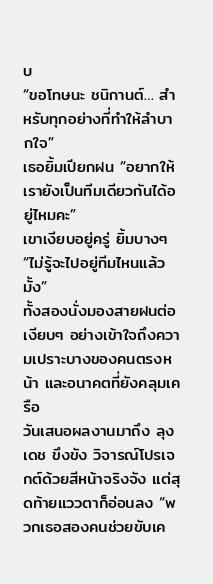บ
“ขอโทษนะ ชนิกานต์… สำหรับทุกอย่างที่ทำให้ลำบากใจ”
เธอยิ้มเปียกฝน “อยากให้เรายังเป็นทีมเดียวกันได้อยู่ไหมคะ”
เขาเงียบอยู่ครู่ ยิ้มบางๆ “ไม่รู้จะไปอยู่ทีมไหนแล้วมั้ง”
ทั้งสองนั่งมองสายฝนต่อ เงียบๆ อย่างเข้าใจถึงความเปราะบางของคนตรงหน้า และอนาคตที่ยังคลุมเครือ
วันเสนอผลงานมาถึง ลุงเดช ขึงขัง วิจารณ์โปรเจกต์ด้วยสีหน้าจริงจัง แต่สุดท้ายแววตาก็อ่อนลง “พวกเธอสองคนช่วยขับเค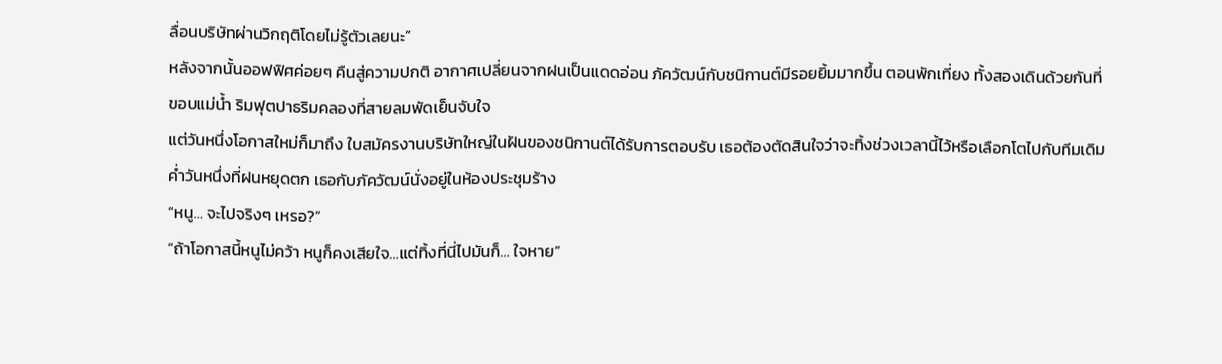ลื่อนบริษัทผ่านวิกฤติโดยไม่รู้ตัวเลยนะ”
หลังจากนั้นออฟฟิศค่อยๆ คืนสู่ความปกติ อากาศเปลี่ยนจากฝนเป็นแดดอ่อน ภัควัฒน์กับชนิกานต์มีรอยยิ้มมากขึ้น ตอนพักเที่ยง ทั้งสองเดินด้วยกันที่ขอบแม่น้ำ ริมฟุตปาธริมคลองที่สายลมพัดเย็นจับใจ
แต่วันหนึ่งโอกาสใหม่ก็มาถึง ใบสมัครงานบริษัทใหญ่ในฝันของชนิกานต์ได้รับการตอบรับ เธอต้องตัดสินใจว่าจะทิ้งช่วงเวลานี้ไว้หรือเลือกโตไปกับทีมเดิม
ค่ำวันหนึ่งที่ฝนหยุดตก เธอกับภัควัฒน์นั่งอยู่ในห้องประชุมร้าง
“หนู… จะไปจริงๆ เหรอ?”
“ถ้าโอกาสนี้หนูไม่คว้า หนูก็คงเสียใจ…แต่ทิ้งที่นี่ไปมันก็… ใจหาย”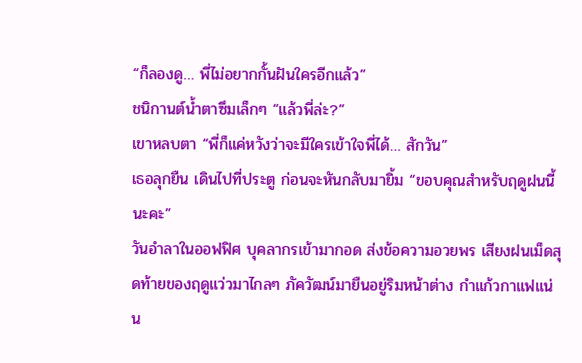“ก็ลองดู… พี่ไม่อยากกั้นฝันใครอีกแล้ว”
ชนิกานต์น้ำตาซึมเล็กๆ “แล้วพี่ล่ะ?”
เขาหลบตา “พี่ก็แค่หวังว่าจะมีใครเข้าใจพี่ได้… สักวัน”
เธอลุกยืน เดินไปที่ประตู ก่อนจะหันกลับมายิ้ม “ขอบคุณสำหรับฤดูฝนนี้นะคะ”
วันอำลาในออฟฟิศ บุคลากรเข้ามากอด ส่งข้อความอวยพร เสียงฝนเม็ดสุดท้ายของฤดูแว่วมาไกลๆ ภัควัฒน์มายืนอยู่ริมหน้าต่าง กำแก้วกาแฟแน่น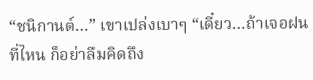“ชนิกานต์…” เขาเปล่งเบาๆ “เดี๋ยว…ถ้าเจอฝนที่ไหน ก็อย่าลืมคิดถึง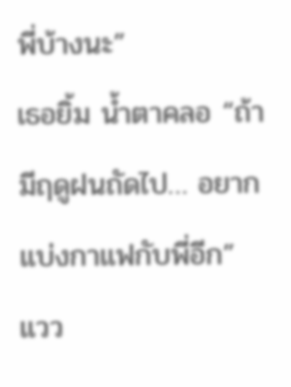พี่บ้างนะ”
เธอยิ้ม น้ำตาคลอ “ถ้ามีฤดูฝนถัดไป… อยากแบ่งกาแฟกับพี่อีก”
แวว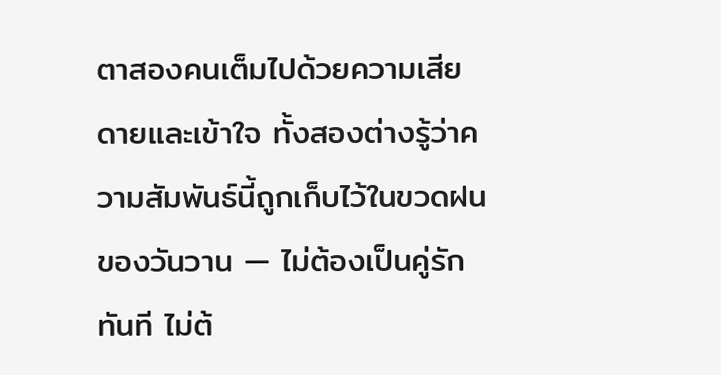ตาสองคนเต็มไปด้วยความเสียดายและเข้าใจ ทั้งสองต่างรู้ว่าความสัมพันธ์นี้ถูกเก็บไว้ในขวดฝนของวันวาน — ไม่ต้องเป็นคู่รักทันที ไม่ต้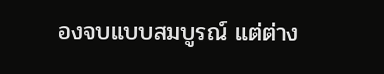องจบแบบสมบูรณ์ แต่ต่าง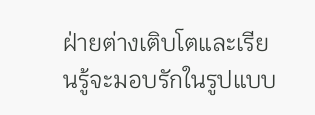ฝ่ายต่างเติบโตและเรียนรู้จะมอบรักในรูปแบบ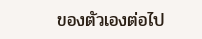ของตัวเองต่อไป